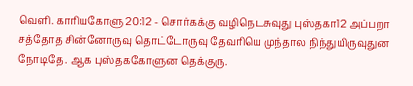வெளி. காரியகோளு 20:12 - சொர்கக்கு வழிநெடசுவுது புஸ்தகா12 அப்பறா சத்தோத சின்னோருவு தொட்டோருவு தேவரியெ முந்தால நிந்துயிருவுதுன நோடிதே. ஆக புஸ்தககோளுன தெக்குரு.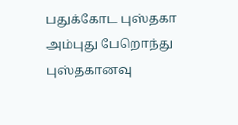பதுக்கோட புஸ்தகா அம்புது பேறொந்து புஸ்தகானவு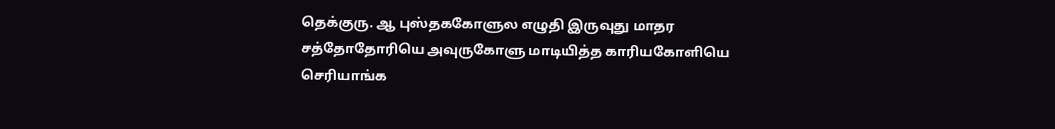தெக்குரு. ஆ புஸ்தககோளுல எழுதி இருவுது மாதர சத்தோதோரியெ அவுருகோளு மாடியித்த காரியகோளியெ செரியாங்க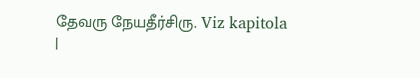தேவரு நேயதீர்சிரு. Viz kapitola |